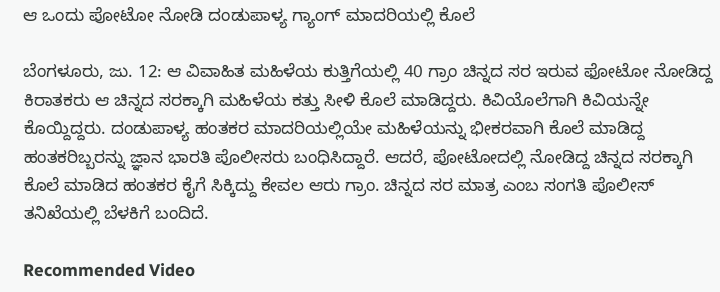ಆ ಒಂದು ಪೋಟೋ ನೋಡಿ ದಂಡುಪಾಳ್ಯ ಗ್ಯಾಂಗ್ ಮಾದರಿಯಲ್ಲಿ ಕೊಲೆ

ಬೆಂಗಳೂರು, ಜು. 12: ಆ ವಿವಾಹಿತ ಮಹಿಳೆಯ ಕುತ್ತಿಗೆಯಲ್ಲಿ 40 ಗ್ರಾಂ ಚಿನ್ನದ ಸರ ಇರುವ ಫೋಟೋ ನೋಡಿದ್ದ ಕಿರಾತಕರು ಆ ಚಿನ್ನದ ಸರಕ್ಕಾಗಿ ಮಹಿಳೆಯ ಕತ್ತು ಸೀಳಿ ಕೊಲೆ ಮಾಡಿದ್ದರು. ಕಿವಿಯೊಲೆಗಾಗಿ ಕಿವಿಯನ್ನೇ ಕೊಯ್ದಿದ್ದರು. ದಂಡುಪಾಳ್ಯ ಹಂತಕರ ಮಾದರಿಯಲ್ಲಿಯೇ ಮಹಿಳೆಯನ್ನು ಭೀಕರವಾಗಿ ಕೊಲೆ ಮಾಡಿದ್ದ ಹಂತಕರಿಬ್ಬರನ್ನು ಜ್ಞಾನ ಭಾರತಿ ಪೊಲೀಸರು ಬಂಧಿಸಿದ್ದಾರೆ. ಆದರೆ, ಪೋಟೋದಲ್ಲಿ ನೋಡಿದ್ದ ಚಿನ್ನದ ಸರಕ್ಕಾಗಿ ಕೊಲೆ ಮಾಡಿದ ಹಂತಕರ ಕೈಗೆ ಸಿಕ್ಕಿದ್ದು ಕೇವಲ ಆರು ಗ್ರಾಂ. ಚಿನ್ನದ ಸರ ಮಾತ್ರ ಎಂಬ ಸಂಗತಿ ಪೊಲೀಸ್ ತನಿಖೆಯಲ್ಲಿ ಬೆಳಕಿಗೆ ಬಂದಿದೆ.

Recommended Video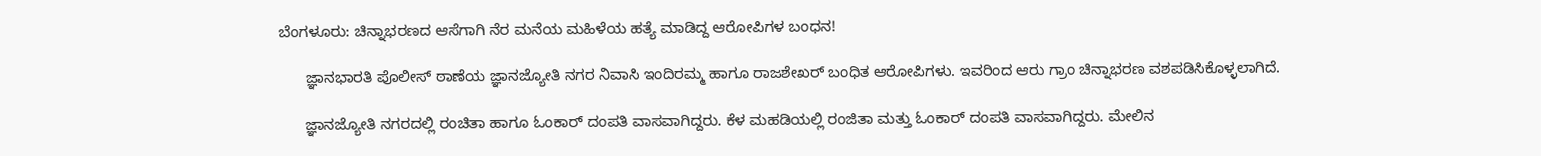ಬೆಂಗಳೂರು: ಚಿನ್ನಾಭರಣದ ಆಸೆಗಾಗಿ ನೆರ ಮನೆಯ ಮಹಿಳೆಯ ಹತ್ಯೆ ಮಾಡಿದ್ದ ಆರೋಪಿಗಳ ಬಂಧನ!

      ಜ್ಞಾನಭಾರತಿ ಪೊಲೀಸ್ ಠಾಣೆಯ ಜ್ಞಾನಜ್ಯೋತಿ ನಗರ ನಿವಾಸಿ ಇಂದಿರಮ್ಮ ಹಾಗೂ ರಾಜಶೇಖರ್ ಬಂಧಿತ ಆರೋಪಿಗಳು. ಇವರಿಂದ ಆರು ಗ್ರಾಂ ಚಿನ್ನಾಭರಣ ವಶಪಡಿಸಿಕೊಳ್ಳಲಾಗಿದೆ.

      ಜ್ಞಾನಜ್ಯೋತಿ ನಗರದಲ್ಲಿ ರಂಚಿತಾ ಹಾಗೂ ಓಂಕಾರ್ ದಂಪತಿ ವಾಸವಾಗಿದ್ದರು. ಕೆಳ ಮಹಡಿಯಲ್ಲಿ ರಂಜಿತಾ ಮತ್ತು ಓಂಕಾರ್ ದಂಪತಿ ವಾಸವಾಗಿದ್ದರು. ಮೇಲಿನ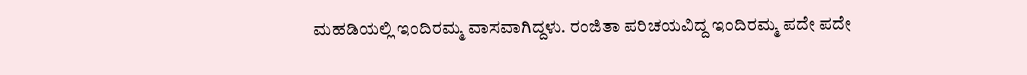ಮಹಡಿಯಲ್ಲಿ ಇಂದಿರಮ್ಮ ವಾಸವಾಗಿದ್ದಳು. ರಂಜಿತಾ ಪರಿಚಯವಿದ್ದ ಇಂದಿರಮ್ಮ ಪದೇ ಪದೇ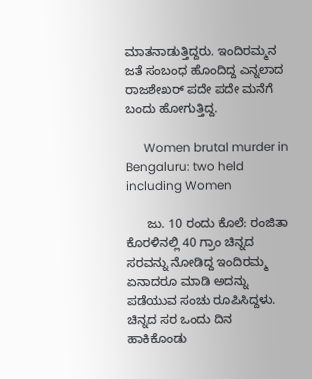ಮಾತನಾಡುತ್ತಿದ್ದರು. ಇಂದಿರಮ್ಮನ ಜತೆ ಸಂಬಂಧ ಹೊಂದಿದ್ದ ಎನ್ನಲಾದ ರಾಜಶೇಖರ್ ಪದೇ ಪದೇ ಮನೆಗೆ ಬಂದು ಹೋಗುತ್ತಿದ್ದ.

      Women brutal murder in Bengaluru: two held including Women

      ಜು. 10 ರಂದು ಕೊಲೆ: ರಂಜಿತಾ ಕೊರಳಿನಲ್ಲಿ 40 ಗ್ರಾಂ ಚಿನ್ನದ ಸರವನ್ನು ನೋಡಿದ್ದ ಇಂದಿರಮ್ಮ ಏನಾದರೂ ಮಾಡಿ ಅದನ್ನು ಪಡೆಯುವ ಸಂಚು ರೂಪಿಸಿದ್ದಳು. ಚಿನ್ನದ ಸರ ಒಂದು ದಿನ ಹಾಕಿಕೊಂಡು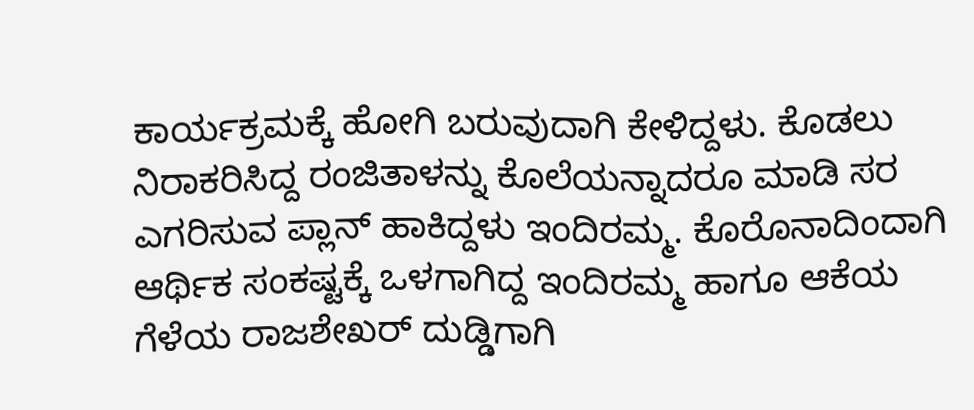ಕಾರ್ಯಕ್ರಮಕ್ಕೆ ಹೋಗಿ ಬರುವುದಾಗಿ ಕೇಳಿದ್ದಳು. ಕೊಡಲು ನಿರಾಕರಿಸಿದ್ದ ರಂಜಿತಾಳನ್ನು ಕೊಲೆಯನ್ನಾದರೂ ಮಾಡಿ ಸರ ಎಗರಿಸುವ ಪ್ಲಾನ್ ಹಾಕಿದ್ದಳು ಇಂದಿರಮ್ಮ. ಕೊರೊನಾದಿಂದಾಗಿ ಆರ್ಥಿಕ ಸಂಕಷ್ಟಕ್ಕೆ ಒಳಗಾಗಿದ್ದ ಇಂದಿರಮ್ಮ ಹಾಗೂ ಆಕೆಯ ಗೆಳೆಯ ರಾಜಶೇಖರ್ ದುಡ್ಡಿಗಾಗಿ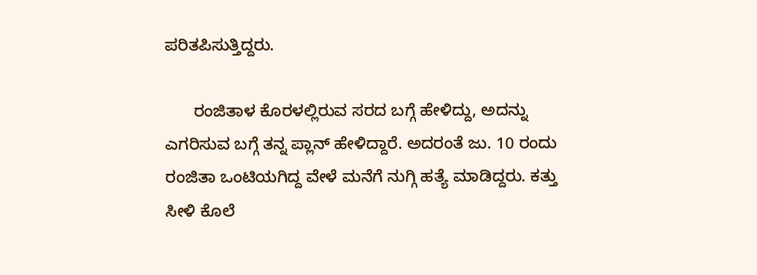ಪರಿತಪಿಸುತ್ತಿದ್ದರು.

      ರಂಜಿತಾಳ ಕೊರಳಲ್ಲಿರುವ ಸರದ ಬಗ್ಗೆ ಹೇಳಿದ್ದು, ಅದನ್ನು ಎಗರಿಸುವ ಬಗ್ಗೆ ತನ್ನ ಪ್ಲಾನ್ ಹೇಳಿದ್ದಾರೆ. ಅದರಂತೆ ಜು. 10 ರಂದು ರಂಜಿತಾ ಒಂಟಿಯಗಿದ್ದ ವೇಳೆ ಮನೆಗೆ ನುಗ್ಗಿ ಹತ್ಯೆ ಮಾಡಿದ್ದರು. ಕತ್ತು ಸೀಳಿ ಕೊಲೆ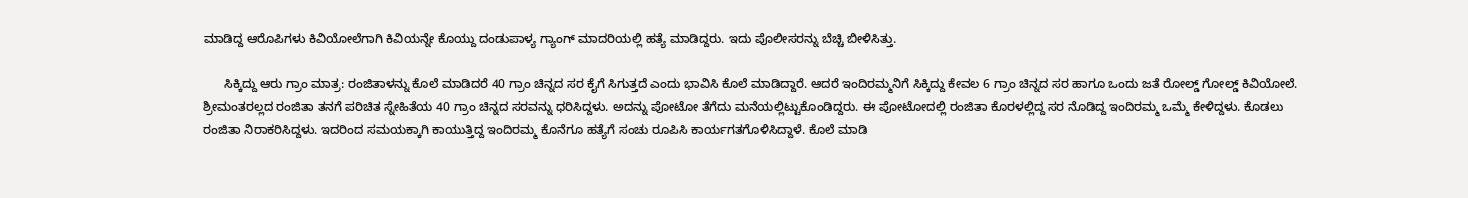ಮಾಡಿದ್ದ ಆರೊಪಿಗಳು ಕಿವಿಯೋಲೆಗಾಗಿ ಕಿವಿಯನ್ನೇ ಕೊಯ್ದು ದಂಡುಪಾಳ್ಯ ಗ್ಯಾಂಗ್ ಮಾದರಿಯಲ್ಲಿ ಹತ್ಯೆ ಮಾಡಿದ್ದರು. ಇದು ಪೊಲೀಸರನ್ನು ಬೆಚ್ಚಿ ಬೀಳಿಸಿತ್ತು.

      ಸಿಕ್ಕಿದ್ದು ಆರು ಗ್ರಾಂ ಮಾತ್ರ: ರಂಜಿತಾಳನ್ನು ಕೊಲೆ ಮಾಡಿದರೆ 40 ಗ್ರಾಂ ಚಿನ್ನದ ಸರ ಕೈಗೆ ಸಿಗುತ್ತದೆ ಎಂದು ಭಾವಿಸಿ ಕೊಲೆ ಮಾಡಿದ್ದಾರೆ. ಆದರೆ ಇಂದಿರಮ್ಮನಿಗೆ ಸಿಕ್ಕಿದ್ದು ಕೇವಲ 6 ಗ್ರಾಂ ಚಿನ್ನದ ಸರ ಹಾಗೂ ಒಂದು ಜತೆ ರೋಲ್ಡ್ ಗೋಲ್ಡ್ ಕಿವಿಯೋಲೆ. ಶ್ರೀಮಂತರಲ್ಲದ ರಂಜಿತಾ ತನಗೆ ಪರಿಚಿತ ಸ್ನೇಹಿತೆಯ 40 ಗ್ರಾಂ ಚಿನ್ನದ ಸರವನ್ನು ಧರಿಸಿದ್ದಳು. ಅದನ್ನು ಪೋಟೋ ತೆಗೆದು ಮನೆಯಲ್ಲಿಟ್ಟುಕೊಂಡಿದ್ದರು. ಈ ಪೋಟೋದಲ್ಲಿ ರಂಜಿತಾ ಕೊರಳಲ್ಲಿದ್ದ ಸರ ನೊಡಿದ್ದ ಇಂದಿರಮ್ಮ ಒಮ್ಮೆ ಕೇಳಿದ್ದಳು. ಕೊಡಲು ರಂಜಿತಾ ನಿರಾಕರಿಸಿದ್ದಳು. ಇದರಿಂದ ಸಮಯಕ್ಕಾಗಿ ಕಾಯುತ್ತಿದ್ದ ಇಂದಿರಮ್ಮ ಕೊನೆಗೂ ಹತ್ಯೆಗೆ ಸಂಚು ರೂಪಿಸಿ ಕಾರ್ಯಗತಗೊಳಿಸಿದ್ದಾಳೆ. ಕೊಲೆ ಮಾಡಿ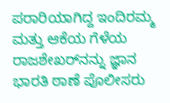ಪರಾರಿಯಾಗಿದ್ದ ಇಂದಿರಮ್ಮ ಮತ್ತು ಆಕೆಯ ಗೆಳೆಯ ರಾಜಶೇಖರ್‌ನನ್ನು ಜ್ಞಾನ ಭಾರತಿ ಠಾಣೆ ಪೊಲೀಸರು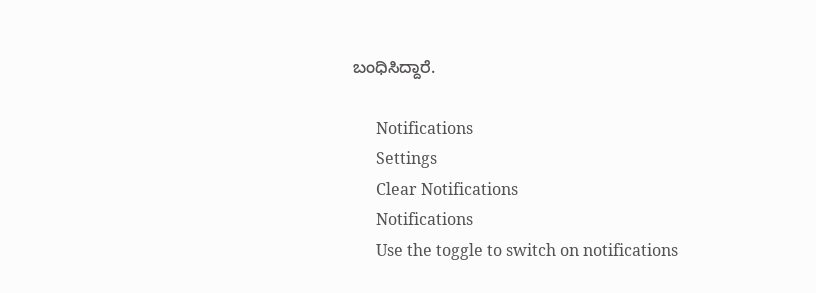ಬಂಧಿಸಿದ್ದಾರೆ.

      Notifications
      Settings
      Clear Notifications
      Notifications
      Use the toggle to switch on notifications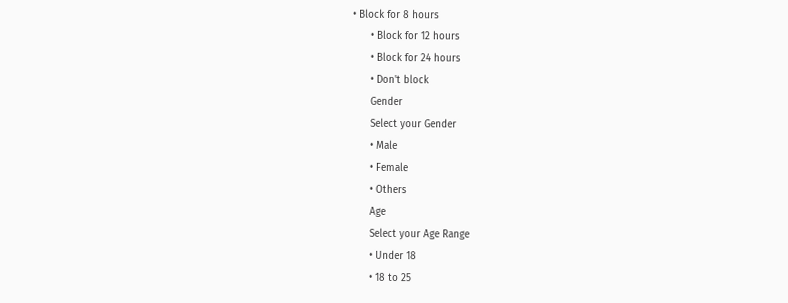• Block for 8 hours
      • Block for 12 hours
      • Block for 24 hours
      • Don't block
      Gender
      Select your Gender
      • Male
      • Female
      • Others
      Age
      Select your Age Range
      • Under 18
      • 18 to 25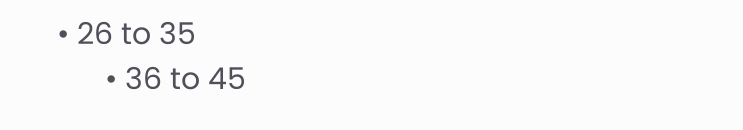• 26 to 35
      • 36 to 45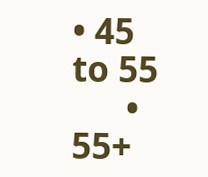• 45 to 55
      • 55+